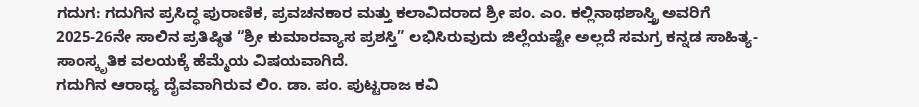ಗದುಗ: ಗದುಗಿನ ಪ್ರಸಿದ್ಧ ಪುರಾಣಿಕ, ಪ್ರವಚನಕಾರ ಮತ್ತು ಕಲಾವಿದರಾದ ಶ್ರೀ ಪಂ. ಎಂ. ಕಲ್ಲಿನಾಥಶಾಸ್ತ್ರಿ ಅವರಿಗೆ 2025-26ನೇ ಸಾಲಿನ ಪ್ರತಿಷ್ಠಿತ “ಶ್ರೀ ಕುಮಾರವ್ಯಾಸ ಪ್ರಶಸ್ತಿ” ಲಭಿಸಿರುವುದು ಜಿಲ್ಲೆಯಷ್ಟೇ ಅಲ್ಲದೆ ಸಮಗ್ರ ಕನ್ನಡ ಸಾಹಿತ್ಯ-ಸಾಂಸ್ಕೃತಿಕ ವಲಯಕ್ಕೆ ಹೆಮ್ಮೆಯ ವಿಷಯವಾಗಿದೆ.
ಗದುಗಿನ ಆರಾಧ್ಯ ದೈವವಾಗಿರುವ ಲಿಂ. ಡಾ. ಪಂ. ಪುಟ್ಟರಾಜ ಕವಿ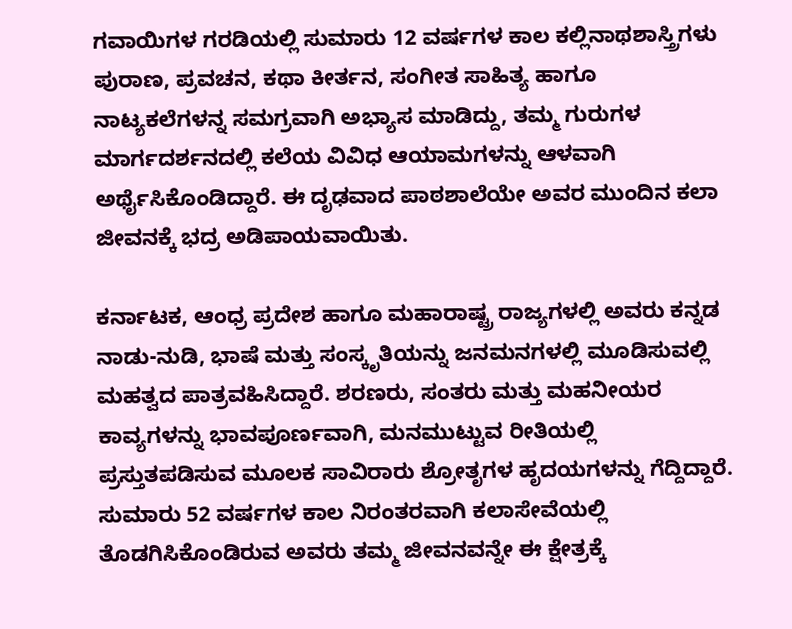ಗವಾಯಿಗಳ ಗರಡಿಯಲ್ಲಿ ಸುಮಾರು 12 ವರ್ಷಗಳ ಕಾಲ ಕಲ್ಲಿನಾಥಶಾಸ್ತ್ರಿಗಳು ಪುರಾಣ, ಪ್ರವಚನ, ಕಥಾ ಕೀರ್ತನ, ಸಂಗೀತ ಸಾಹಿತ್ಯ ಹಾಗೂ ನಾಟ್ಯಕಲೆಗಳನ್ನ ಸಮಗ್ರವಾಗಿ ಅಭ್ಯಾಸ ಮಾಡಿದ್ದು, ತಮ್ಮ ಗುರುಗಳ ಮಾರ್ಗದರ್ಶನದಲ್ಲಿ ಕಲೆಯ ವಿವಿಧ ಆಯಾಮಗಳನ್ನು ಆಳವಾಗಿ ಅರ್ಥೈಸಿಕೊಂಡಿದ್ದಾರೆ. ಈ ದೃಢವಾದ ಪಾಠಶಾಲೆಯೇ ಅವರ ಮುಂದಿನ ಕಲಾ ಜೀವನಕ್ಕೆ ಭದ್ರ ಅಡಿಪಾಯವಾಯಿತು.

ಕರ್ನಾಟಕ, ಆಂಧ್ರ ಪ್ರದೇಶ ಹಾಗೂ ಮಹಾರಾಷ್ಟ್ರ ರಾಜ್ಯಗಳಲ್ಲಿ ಅವರು ಕನ್ನಡ ನಾಡು-ನುಡಿ, ಭಾಷೆ ಮತ್ತು ಸಂಸ್ಕೃತಿಯನ್ನು ಜನಮನಗಳಲ್ಲಿ ಮೂಡಿಸುವಲ್ಲಿ ಮಹತ್ವದ ಪಾತ್ರವಹಿಸಿದ್ದಾರೆ. ಶರಣರು, ಸಂತರು ಮತ್ತು ಮಹನೀಯರ ಕಾವ್ಯಗಳನ್ನು ಭಾವಪೂರ್ಣವಾಗಿ, ಮನಮುಟ್ಟುವ ರೀತಿಯಲ್ಲಿ ಪ್ರಸ್ತುತಪಡಿಸುವ ಮೂಲಕ ಸಾವಿರಾರು ಶ್ರೋತೃಗಳ ಹೃದಯಗಳನ್ನು ಗೆದ್ದಿದ್ದಾರೆ. ಸುಮಾರು 52 ವರ್ಷಗಳ ಕಾಲ ನಿರಂತರವಾಗಿ ಕಲಾಸೇವೆಯಲ್ಲಿ ತೊಡಗಿಸಿಕೊಂಡಿರುವ ಅವರು ತಮ್ಮ ಜೀವನವನ್ನೇ ಈ ಕ್ಷೇತ್ರಕ್ಕೆ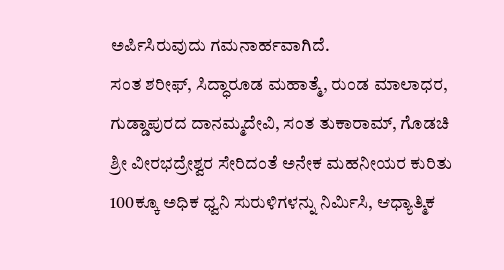ಅರ್ಪಿಸಿರುವುದು ಗಮನಾರ್ಹವಾಗಿದೆ.
ಸಂತ ಶರೀಫ್, ಸಿದ್ಧಾರೂಡ ಮಹಾತ್ಮೆ, ರುಂಡ ಮಾಲಾಧರ, ಗುಡ್ಡಾಪುರದ ದಾನಮ್ಮದೇವಿ, ಸಂತ ತುಕಾರಾಮ್, ಗೊಡಚಿ ಶ್ರೀ ವೀರಭದ್ರೇಶ್ವರ ಸೇರಿದಂತೆ ಅನೇಕ ಮಹನೀಯರ ಕುರಿತು 100ಕ್ಕೂ ಅಧಿಕ ಧ್ವನಿ ಸುರುಳಿಗಳನ್ನು ನಿರ್ಮಿಸಿ, ಆಧ್ಯಾತ್ಮಿಕ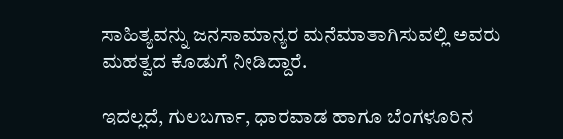ಸಾಹಿತ್ಯವನ್ನು ಜನಸಾಮಾನ್ಯರ ಮನೆಮಾತಾಗಿಸುವಲ್ಲಿ ಅವರು ಮಹತ್ವದ ಕೊಡುಗೆ ನೀಡಿದ್ದಾರೆ.

ಇದಲ್ಲದೆ, ಗುಲಬರ್ಗಾ, ಧಾರವಾಡ ಹಾಗೂ ಬೆಂಗಳೂರಿನ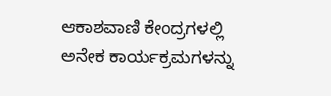ಆಕಾಶವಾಣಿ ಕೇಂದ್ರಗಳಲ್ಲಿ ಅನೇಕ ಕಾರ್ಯಕ್ರಮಗಳನ್ನು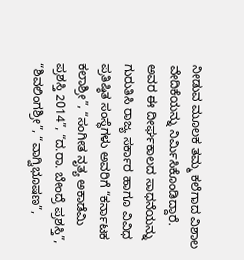ನೀಡುವ ಮೂಲಕ ತಮ್ಮ ಕಲೆಗಾದ ವಿಶಾಲ ವೇದಿಕೆಯನ್ನು ನಿರ್ಮಿಸಿಕೊಂಡಿದ್ದಾರೆ. ಅವರ ಈ ದೀರ್ಘಕಾಲದ ಸಾಧನೆಯನ್ನು ಗುರುತಿಸಿ ರಾಜ್ಯ ಸರ್ಕಾರ ಹಾಗೂ ವಿವಿಧ ಪ್ರತಿಷ್ಠಿತ ಸಂಸ್ಥೆಗಳು ಅವರಿಗೆ “ಕರ್ನಾಟಕ ಕಲಾಶ್ರೀ”, “ಸಂಗೀತ ನೃತ್ಯ ಅಕಾಡೆಮಿ ಪ್ರಶಸ್ತಿ 2014”, “ದ.ರಾ. ಬೇಂದ್ರೆ ಪ್ರಶಸ್ತಿ”, “ಶಿವಲಿಂಗಶ್ರೀ”, “ವಾಗ್ವಿಭೂಷಣ”,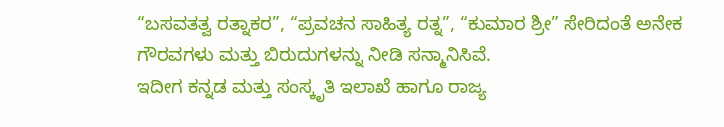“ಬಸವತತ್ವ ರತ್ನಾಕರ”, “ಪ್ರವಚನ ಸಾಹಿತ್ಯ ರತ್ನ”, “ಕುಮಾರ ಶ್ರೀ” ಸೇರಿದಂತೆ ಅನೇಕ ಗೌರವಗಳು ಮತ್ತು ಬಿರುದುಗಳನ್ನು ನೀಡಿ ಸನ್ಮಾನಿಸಿವೆ.
ಇದೀಗ ಕನ್ನಡ ಮತ್ತು ಸಂಸ್ಕೃತಿ ಇಲಾಖೆ ಹಾಗೂ ರಾಜ್ಯ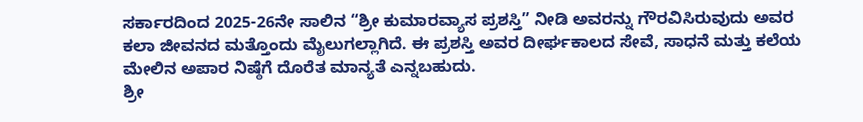ಸರ್ಕಾರದಿಂದ 2025-26ನೇ ಸಾಲಿನ “ಶ್ರೀ ಕುಮಾರವ್ಯಾಸ ಪ್ರಶಸ್ತಿ” ನೀಡಿ ಅವರನ್ನು ಗೌರವಿಸಿರುವುದು ಅವರ ಕಲಾ ಜೀವನದ ಮತ್ತೊಂದು ಮೈಲುಗಲ್ಲಾಗಿದೆ. ಈ ಪ್ರಶಸ್ತಿ ಅವರ ದೀರ್ಘಕಾಲದ ಸೇವೆ, ಸಾಧನೆ ಮತ್ತು ಕಲೆಯ ಮೇಲಿನ ಅಪಾರ ನಿಷ್ಠೆಗೆ ದೊರೆತ ಮಾನ್ಯತೆ ಎನ್ನಬಹುದು.
ಶ್ರೀ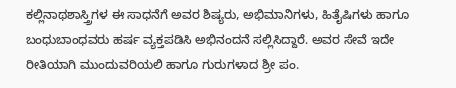ಕಲ್ಲಿನಾಥಶಾಸ್ತ್ರಿಗಳ ಈ ಸಾಧನೆಗೆ ಅವರ ಶಿಷ್ಯರು, ಅಭಿಮಾನಿಗಳು, ಹಿತೈಷಿಗಳು ಹಾಗೂ ಬಂಧುಬಾಂಧವರು ಹರ್ಷ ವ್ಯಕ್ತಪಡಿಸಿ ಅಭಿನಂದನೆ ಸಲ್ಲಿಸಿದ್ದಾರೆ. ಅವರ ಸೇವೆ ಇದೇ ರೀತಿಯಾಗಿ ಮುಂದುವರಿಯಲಿ ಹಾಗೂ ಗುರುಗಳಾದ ಶ್ರೀ ಪಂ.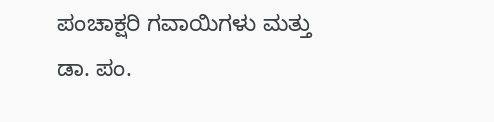ಪಂಚಾಕ್ಷರಿ ಗವಾಯಿಗಳು ಮತ್ತು ಡಾ. ಪಂ.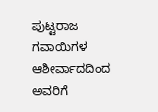ಪುಟ್ಟರಾಜ ಗವಾಯಿಗಳ ಆಶೀರ್ವಾದದಿಂದ ಅವರಿಗೆ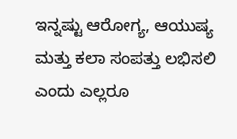ಇನ್ನಷ್ಟು ಆರೋಗ್ಯ, ಆಯುಷ್ಯ ಮತ್ತು ಕಲಾ ಸಂಪತ್ತು ಲಭಿಸಲಿ ಎಂದು ಎಲ್ಲರೂ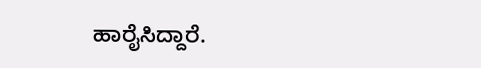ಹಾರೈಸಿದ್ದಾರೆ.